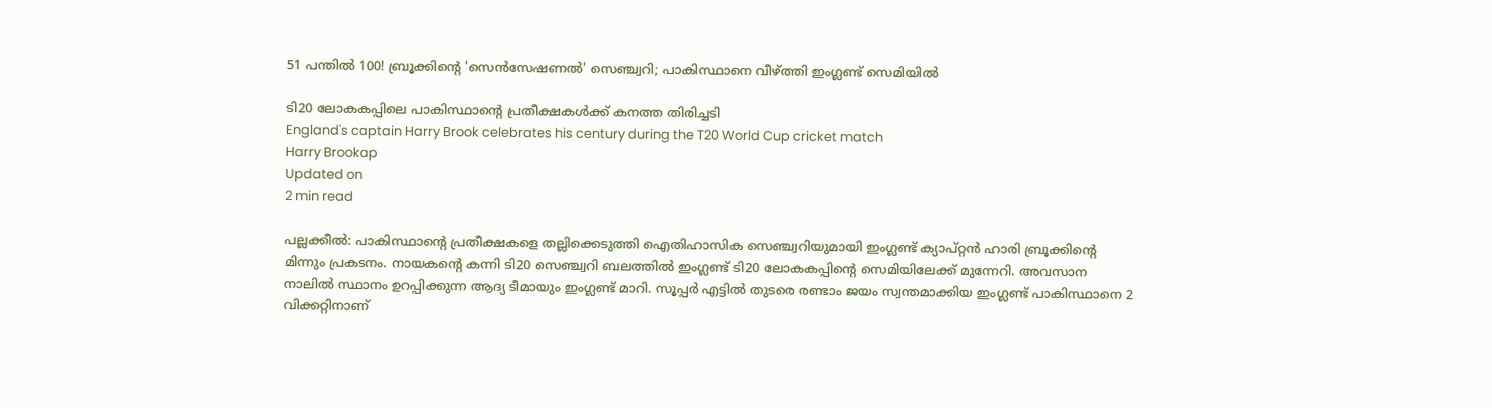51 പന്തില്‍ 100! ബ്രൂക്കിന്റെ 'സെന്‍സേഷണല്‍' സെഞ്ച്വറി; പാകിസ്ഥാനെ വീഴ്ത്തി ഇംഗ്ലണ്ട് സെമിയില്‍

ടി20 ലോകകപ്പിലെ പാകിസ്ഥാന്റെ പ്രതീക്ഷകള്‍ക്ക് കനത്ത തിരിച്ചടി
England's captain Harry Brook celebrates his century during the T20 World Cup cricket match
Harry Brookap
Updated on
2 min read

പല്ലക്കീല്‍: പാകിസ്ഥാന്റെ പ്രതീക്ഷകളെ തല്ലിക്കെടുത്തി ഐതിഹാസിക സെഞ്ച്വറിയുമായി ഇംഗ്ലണ്ട് ക്യാപ്റ്റന്‍ ഹാരി ബ്രൂക്കിന്റെ മിന്നും പ്രകടനം. നായകന്റെ കന്നി ടി20 സെഞ്ച്വറി ബലത്തില്‍ ഇംഗ്ലണ്ട് ടി20 ലോകകപ്പിന്റെ സെമിയിലേക്ക് മുന്നേറി. അവസാന നാലില്‍ സ്ഥാനം ഉറപ്പിക്കുന്ന ആദ്യ ടീമായും ഇംഗ്ലണ്ട് മാറി. സൂപ്പർ എട്ടിൽ തുടരെ രണ്ടാം ജയം സ്വന്തമാക്കിയ ഇംഗ്ലണ്ട് പാകിസ്ഥാനെ 2 വിക്കറ്റിനാണ്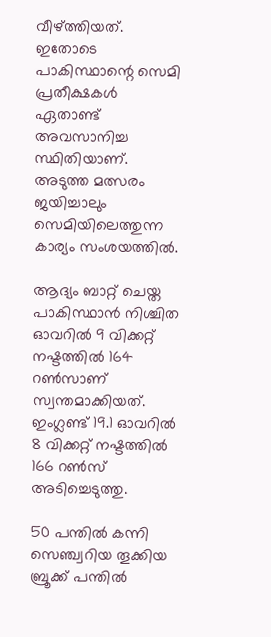വീഴ്ത്തിയത്. ഇതോടെ പാകിസ്ഥാന്റെ സെമി പ്രതീക്ഷകള്‍ ഏതാണ്ട് അവസാനിച്ച സ്ഥിതിയാണ്. അടുത്ത മത്സരം ജയിച്ചാലും സെമിയിലെത്തുന്ന കാര്യം സംശയത്തില്‍.

ആദ്യം ബാറ്റ് ചെയ്ത പാകിസ്ഥാന്‍ നിശ്ചിത ഓവറില്‍ 9 വിക്കറ്റ് നഷ്ടത്തില്‍ 164 റണ്‍സാണ് സ്വന്തമാക്കിയത്. ഇംഗ്ലണ്ട് 19.1 ഓവറില്‍ 8 വിക്കറ്റ് നഷ്ടത്തില്‍ 166 റണ്‍സ് അടിച്ചെടുത്തു.

50 പന്തില്‍ കന്നി സെഞ്ച്വറിയ തൂക്കിയ ബ്രൂക്ക് പന്തില്‍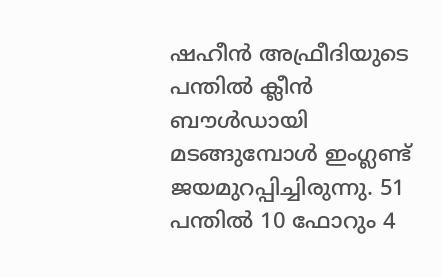ഷഹീന്‍ അഫ്രീദിയുടെ പന്തില്‍ ക്ലീന്‍ ബൗള്‍ഡായി മടങ്ങുമ്പോള്‍ ഇംഗ്ലണ്ട് ജയമുറപ്പിച്ചിരുന്നു. 51 പന്തില്‍ 10 ഫോറും 4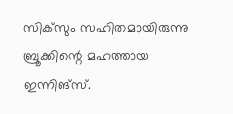സിക്‌സും സഹിതമായിരുന്നു ബ്രൂക്കിന്റെ മഹത്തായ ഇന്നിങ്‌സ്.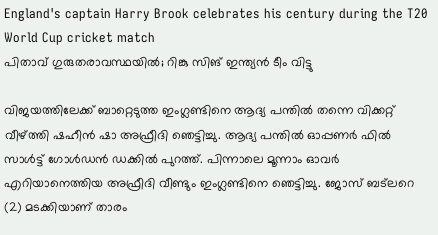England's captain Harry Brook celebrates his century during the T20 World Cup cricket match
പിതാവ് ഗുരുതരാവസ്ഥയില്‍; റിങ്കു സിങ് ഇന്ത്യന്‍ ടീം വിട്ടു

വിജയത്തിലേക്ക് ബാറ്റെടുത്ത ഇംഗ്ലണ്ടിനെ ആദ്യ പന്തില്‍ തന്നെ വിക്കറ്റ് വീഴ്ത്തി ഷഹീന്‍ ഷാ അഫ്രീദി ഞെട്ടിച്ചു. ആദ്യ പന്തില്‍ ഓപ്പണര്‍ ഫില്‍ സാള്‍ട്ട് ഗോള്‍ഡന്‍ ഡക്കില്‍ പുറത്ത്. പിന്നാലെ മൂന്നാം ഓവര്‍ എറിയാനെത്തിയ അഫ്രീദി വീണ്ടും ഇംഗ്ലണ്ടിനെ ഞെട്ടിച്ചു. ജോസ് ബട്‌ലറെ (2) മടക്കിയാണ് താരം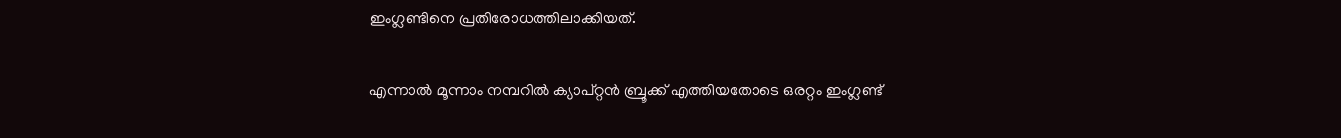ഇംഗ്ലണ്ടിനെ പ്രതിരോധത്തിലാക്കിയത്.

എന്നാല്‍ മൂന്നാം നമ്പറില്‍ ക്യാപ്റ്റന്‍ ബ്രൂക്ക് എത്തിയതോടെ ഒരറ്റം ഇംഗ്ലണ്ട്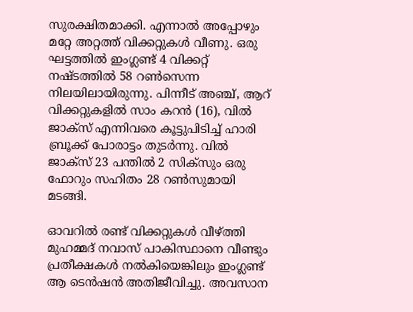സുരക്ഷിതമാക്കി. എന്നാല്‍ അപ്പോഴും മറ്റേ അറ്റത്ത് വിക്കറ്റുകള്‍ വീണു. ഒരു ഘട്ടത്തില്‍ ഇംഗ്ലണ്ട് 4 വിക്കറ്റ് നഷ്ടത്തില്‍ 58 റണ്‍സെന്ന നിലയിലായിരുന്നു. പിന്നീട് അഞ്ച്, ആറ് വിക്കറ്റുകളില്‍ സാം കറന്‍ (16), വില്‍ ജാക്‌സ് എന്നിവരെ കൂട്ടുപിടിച്ച് ഹാരി ബ്രൂക്ക് പോരാട്ടം തുടര്‍ന്നു. വില്‍ ജാക്‌സ് 23 പന്തില്‍ 2 സിക്‌സും ഒരു ഫോറും സഹിതം 28 റണ്‍സുമായി മടങ്ങി.

ഓവറില്‍ രണ്ട് വിക്കറ്റുകള്‍ വീഴ്ത്തി മുഹമ്മദ് നവാസ് പാകിസ്ഥാനെ വീണ്ടും പ്രതീക്ഷകള്‍ നല്‍കിയെങ്കിലും ഇംഗ്ലണ്ട് ആ ടെന്‍ഷന്‍ അതിജീവിച്ചു. അവസാന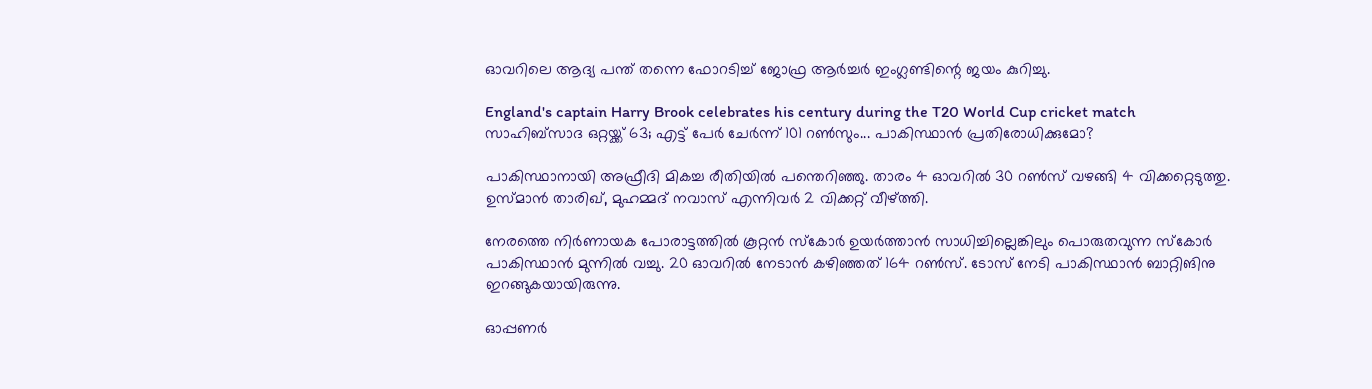ഓവറിലെ ആദ്യ പന്ത് തന്നെ ഫോറടിച്ച് ജോഫ്ര ആര്‍ച്ചര്‍ ഇംഗ്ലണ്ടിന്റെ ജയം കുറിച്ചു.

England's captain Harry Brook celebrates his century during the T20 World Cup cricket match
സാഹിബ്‌സാദ ഒറ്റയ്ക്ക് 63; എട്ട് പേര്‍ ചേര്‍ന്ന് 101 റണ്‍സും... പാകിസ്ഥാന്‍ പ്രതിരോധിക്കുമോ?

പാകിസ്ഥാനായി അഫ്രീദി മികച്ച രീതിയില്‍ പന്തെറിഞ്ഞു. താരം 4 ഓവറില്‍ 30 റണ്‍സ് വഴങ്ങി 4 വിക്കറ്റെടുത്തു. ഉസ്മാന്‍ താരിഖ്, മുഹമ്മദ് നവാസ് എന്നിവര്‍ 2 വിക്കറ്റ് വീഴ്ത്തി.

നേരത്തെ നിര്‍ണായക പോരാട്ടത്തില്‍ കൂറ്റന്‍ സ്‌കോര്‍ ഉയര്‍ത്താന്‍ സാധിച്ചില്ലെങ്കിലും പൊരുതവുന്ന സ്‌കോര്‍ പാകിസ്ഥാന്‍ മുന്നില്‍ വച്ചു. 20 ഓവറില്‍ നേടാന്‍ കഴിഞ്ഞത് 164 റണ്‍സ്. ടോസ് നേടി പാകിസ്ഥാന്‍ ബാറ്റിങിനു ഇറങ്ങുകയായിരുന്നു.

ഓപ്പണര്‍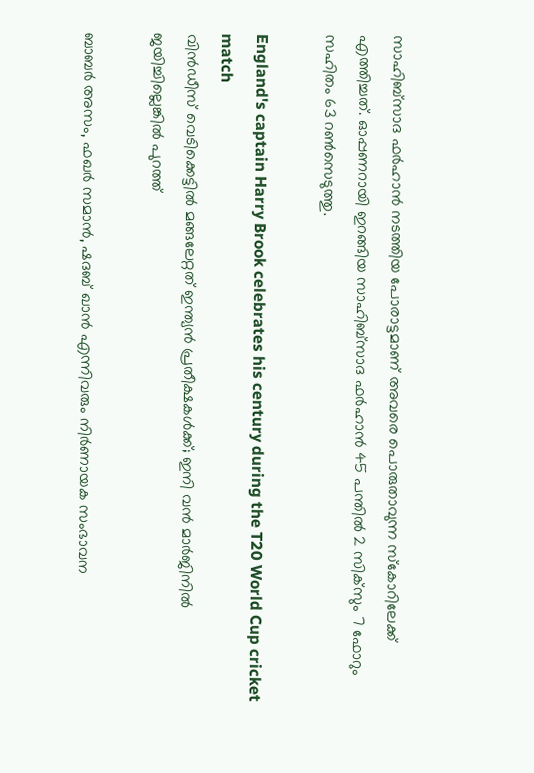സാഹിബ്‌സാദ ഫര്‍ഹാന്‍ നടത്തിയ പോരാട്ടമാണ് അവരെ പൊരുതാവുന്ന സ്‌കോറിലേക്ക് എത്തിച്ചത്. ഓപ്പണറായി ഇറങ്ങിയ സാഹിബ്‌സാദ ഫര്‍ഹാന്‍ 45 പന്തില്‍ 2 സിക്‌സും 7 ഫോറും സഹിതം 63 റണ്‍സെടുത്തു.

England's captain Harry Brook celebrates his century during the T20 World Cup cricket match
വിന്‍ഡീസ് വെടിക്കെട്ടിൽ മങ്ങലേറ്റത് ഇന്ത്യൻ പ്രതീക്ഷകൾക്ക്; ഇനി വൻ മാർജിനിൽ ജയിച്ചില്ലെങ്കിൽ പുറത്ത്

ബാബര്‍ അസം, ഫഖര്‍ സമാന്‍, ഷദബ് ഖാന്‍ എന്നിവരും നിര്‍ണായക സംഭാവന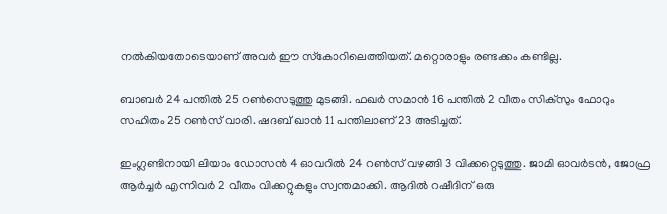നല്‍കിയതോടെയാണ് അവര്‍ ഈ സ്‌കോറിലെത്തിയത്. മറ്റൊരാളും രണ്ടക്കം കണ്ടില്ല.

ബാബര്‍ 24 പന്തില്‍ 25 റണ്‍സെടുത്തു മുടങ്ങി. ഫഖര്‍ സമാന്‍ 16 പന്തില്‍ 2 വീതം സിക്‌സും ഫോറും സഹിതം 25 റണ്‍സ് വാരി. ഷദബ് ഖാന്‍ 11 പന്തിലാണ് 23 അടിച്ചത്.

ഇംഗ്ലണ്ടിനായി ലിയാം ഡോസന്‍ 4 ഓവറില്‍ 24 റണ്‍സ് വഴങ്ങി 3 വിക്കറ്റെടുത്തു. ജാമി ഓവര്‍ടന്‍, ജോഫ്ര ആര്‍ച്ചര്‍ എന്നിവര്‍ 2 വീതം വിക്കറ്റുകളും സ്വന്തമാക്കി. ആദില്‍ റഷീദിന് ഒരു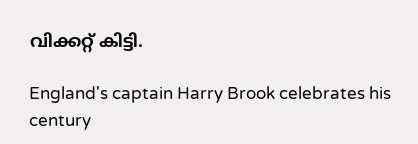വിക്കറ്റ് കിട്ടി.

England's captain Harry Brook celebrates his century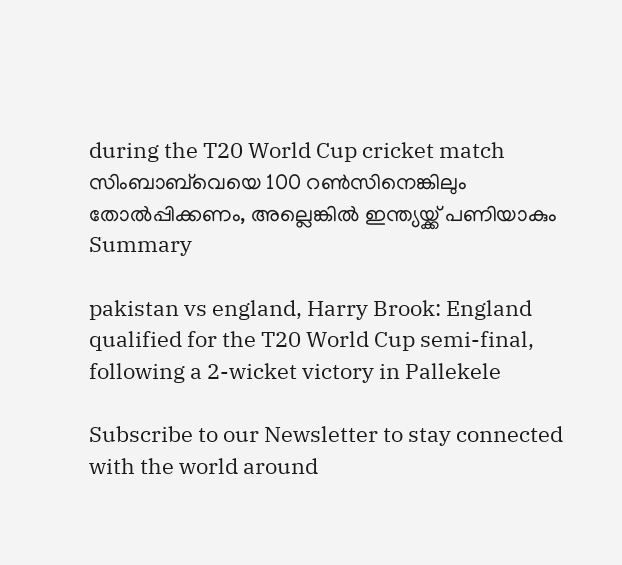during the T20 World Cup cricket match
സിംബാബ്‌വെയെ 100 റൺസിനെങ്കിലും തോൽപ്പിക്കണം, അല്ലെങ്കിൽ ഇന്ത്യയ്ക്ക് പണിയാകും
Summary

pakistan vs england, Harry Brook: England qualified for the T20 World Cup semi-final, following a 2-wicket victory in Pallekele

Subscribe to our Newsletter to stay connected with the world around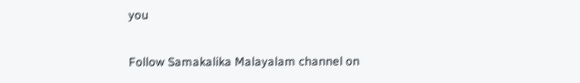you

Follow Samakalika Malayalam channel on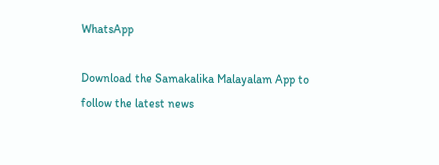WhatsApp

Download the Samakalika Malayalam App to follow the latest news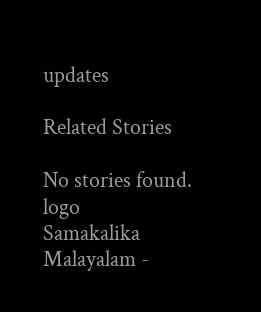updates

Related Stories

No stories found.
logo
Samakalika Malayalam -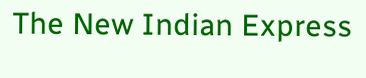The New Indian Express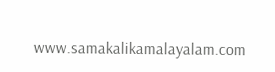www.samakalikamalayalam.com